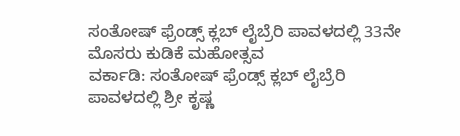ಸಂತೋಷ್ ಫ್ರೆಂಡ್ಸ್ ಕ್ಲಬ್ ಲೈಬ್ರೆರಿ ಪಾವಳದಲ್ಲಿ 33ನೇ ಮೊಸರು ಕುಡಿಕೆ ಮಹೋತ್ಸವ
ವರ್ಕಾಡಿ: ಸಂತೋಷ್ ಫ್ರೆಂಡ್ಸ್ ಕ್ಲಬ್ ಲೈಬ್ರೆರಿ ಪಾವಳದಲ್ಲಿ ಶ್ರೀ ಕೃಷ್ಣ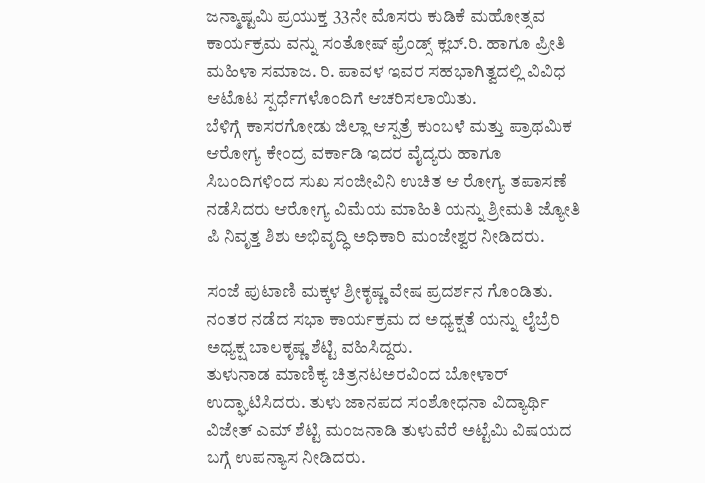ಜನ್ಮಾಷ್ಟಮಿ ಪ್ರಯುಕ್ತ 33ನೇ ಮೊಸರು ಕುಡಿಕೆ ಮಹೋತ್ಸವ ಕಾರ್ಯಕ್ರಮ ವನ್ನು ಸಂತೋಷ್ ಫ್ರೆಂಡ್ಸ್ ಕ್ಲಬ್.ರಿ. ಹಾಗೂ ಪ್ರೀತಿ ಮಹಿಳಾ ಸಮಾಜ. ರಿ. ಪಾವಳ ಇವರ ಸಹಭಾಗಿತ್ವದಲ್ಲಿ ವಿವಿಧ ಆಟೊಟ ಸ್ಪರ್ಧೆಗಳೊಂದಿಗೆ ಆಚರಿಸಲಾಯಿತು.
ಬೆಳಿಗ್ಗೆ ಕಾಸರಗೋಡು ಜಿಲ್ಲಾ ಆಸ್ಪತ್ರೆ ಕುಂಬಳೆ ಮತ್ತು ಪ್ರಾಥಮಿಕ ಆರೋಗ್ಯ ಕೇಂದ್ರ ವರ್ಕಾಡಿ ಇದರ ವೈದ್ಯರು ಹಾಗೂ ಸಿಬಂದಿಗಳಿಂದ ಸುಖ ಸಂಜೀವಿನಿ ಉಚಿತ ಆ ರೋಗ್ಯ ತಪಾಸಣೆ ನಡೆಸಿದರು ಆರೋಗ್ಯ ವಿಮೆಯ ಮಾಹಿತಿ ಯನ್ನು ಶ್ರೀಮತಿ ಜ್ಯೋತಿ ಪಿ ನಿವೃತ್ತ ಶಿಶು ಅಭಿವೃದ್ಧಿ ಅಧಿಕಾರಿ ಮಂಜೇಶ್ವರ ನೀಡಿದರು.

ಸಂಜೆ ಪುಟಾಣಿ ಮಕ್ಕಳ ಶ್ರೀಕೃಷ್ಣ ವೇಷ ಪ್ರದರ್ಶನ ಗೊಂಡಿತು. ನಂತರ ನಡೆದ ಸಭಾ ಕಾರ್ಯಕ್ರಮ ದ ಅಧ್ಯಕ್ಷತೆ ಯನ್ನು ಲೈಬ್ರೆರಿ ಅಧ್ಯಕ್ಷ ಬಾಲಕೃಷ್ಣ ಶೆಟ್ಟಿ ವಹಿಸಿದ್ದರು.
ತುಳುನಾಡ ಮಾಣಿಕ್ಯ ಚಿತ್ರನಟಅರವಿಂದ ಬೋಳಾರ್ ಉದ್ಘಾಟಿಸಿದರು. ತುಳು ಜಾನಪದ ಸಂಶೋಧನಾ ವಿದ್ಯಾರ್ಥಿ ವಿಜೇತ್ ಎಮ್ ಶೆಟ್ಟಿ ಮಂಜನಾಡಿ ತುಳುವೆರೆ ಅಟ್ಟೆಮಿ ವಿಷಯದ ಬಗ್ಗೆ ಉಪನ್ಯಾಸ ನೀಡಿದರು.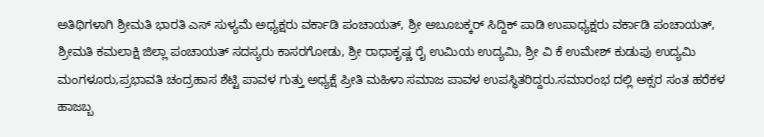ಅತಿಥಿಗಳಾಗಿ ಶ್ರೀಮತಿ ಭಾರತಿ ಎಸ್ ಸುಳ್ಯಮೆ ಅಧ್ಯಕ್ಷರು ವರ್ಕಾಡಿ ಪಂಚಾಯತ್, ಶ್ರೀ ಅಬೂಬಕ್ಕರ್ ಸಿದ್ದಿಕ್ ಪಾಡಿ ಉಪಾಧ್ಯಕ್ಷರು ವರ್ಕಾಡಿ ಪಂಚಾಯತ್, ಶ್ರೀಮತಿ ಕಮಲಾಕ್ಷಿ ಜಿಲ್ಲಾ ಪಂಚಾಯತ್ ಸದಸ್ಯರು ಕಾಸರಗೋಡು, ಶ್ರೀ ರಾಧಾಕೃಷ್ಣ ರೈ ಉಮಿಯ ಉದ್ಯಮಿ, ಶ್ರೀ ವಿ ಕೆ ಉಮೇಶ್ ಕುಡುಪು ಉದ್ಯಮಿ ಮಂಗಳೂರು,ಪ್ರಭಾವತಿ ಚಂದ್ರಹಾಸ ಶೆಟ್ಟಿ ಪಾವಳ ಗುತ್ತು ಅಧ್ಯಕ್ಷೆ ಪ್ರೀತಿ ಮಹಿಳಾ ಸಮಾಜ ಪಾವಳ ಉಪಸ್ಥಿತರಿದ್ದರು.ಸಮಾರಂಭ ದಲ್ಲಿ ಅಕ್ಸರ ಸಂತ ಹರೆಕಳ ಹಾಜಬ್ಬ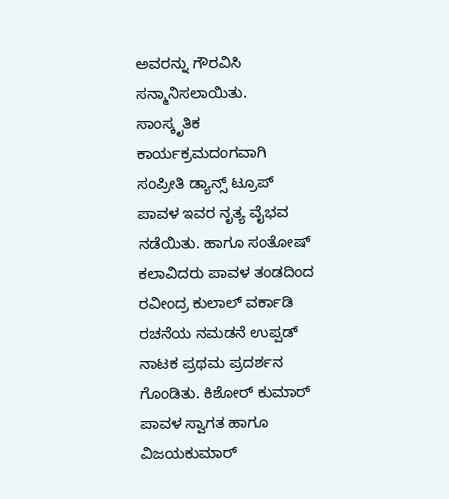ಅವರನ್ನು ಗೌರವಿಸಿ ಸನ್ಮಾನಿಸಲಾಯಿತು. ಸಾಂಸ್ಕೃತಿಕ ಕಾರ್ಯಕ್ರಮದಂಗವಾಗಿ ಸಂಪ್ರೀತಿ ಡ್ಯಾನ್ಸ್ ಟ್ರೂಪ್ ಪಾವಳ ಇವರ ನೃತ್ಯ ವೈಭವ ನಡೆಯಿತು. ಹಾಗೂ ಸಂತೋಷ್ ಕಲಾವಿದರು ಪಾವಳ ತಂಡದಿಂದ ರವೀಂದ್ರ ಕುಲಾಲ್ ವರ್ಕಾಡಿ ರಚನೆಯ ನಮಡನೆ ಉಪ್ಪಡ್ ನಾಟಕ ಪ್ರಥಮ ಪ್ರದರ್ಶನ ಗೊಂಡಿತು. ಕಿಶೋರ್ ಕುಮಾರ್ ಪಾವಳ ಸ್ವಾಗತ ಹಾಗೂ ವಿಜಯಕುಮಾರ್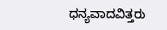ಧನ್ಯವಾದವಿತ್ತರು